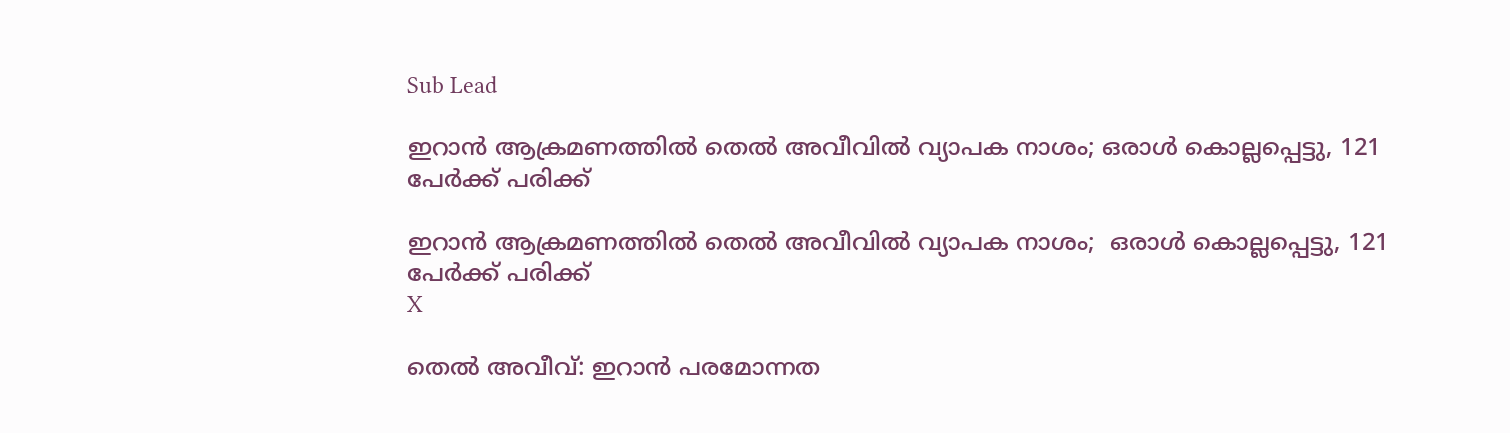Sub Lead

ഇറാന്‍ ആക്രമണത്തില്‍ തെല്‍ അവീവില്‍ വ്യാപക നാശം; ഒരാള്‍ കൊല്ലപ്പെട്ടു, 121 പേര്‍ക്ക് പരിക്ക്

ഇറാന്‍ ആക്രമണത്തില്‍ തെല്‍ അവീവില്‍ വ്യാപക നാശം;  ഒരാള്‍ കൊല്ലപ്പെട്ടു, 121 പേര്‍ക്ക് പരിക്ക്
X

തെല്‍ അവീവ്: ഇറാന്‍ പരമോന്നത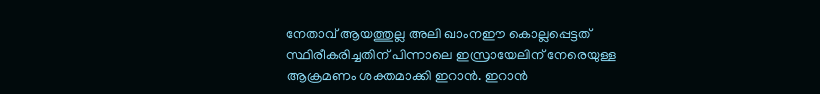നേതാവ് ആയത്തുല്ല അലി ഖാംനഈ കൊല്ലപ്പെട്ടത് സ്ഥിരീകരിച്ചതിന് പിന്നാലെ ഇസ്രായേലിന് നേരെയുള്ള ആക്രമണം ശക്തമാക്കി ഇറാന്‍. ഇറാന്‍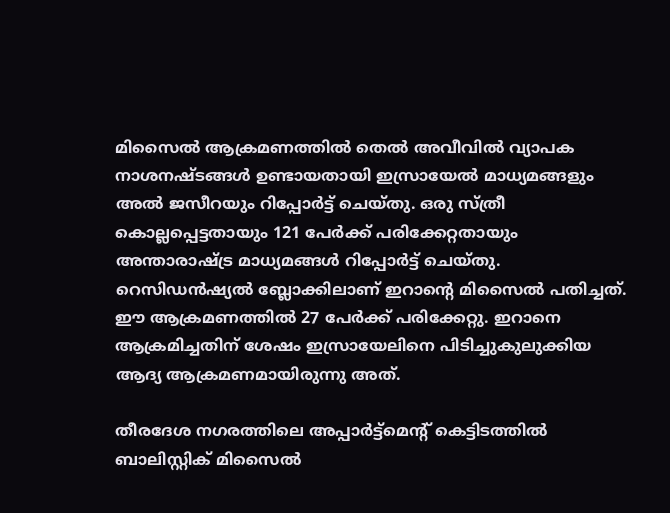മിസൈല്‍ ആക്രമണത്തില്‍ തെല്‍ അവീവില്‍ വ്യാപക നാശനഷ്ടങ്ങള്‍ ഉണ്ടായതായി ഇസ്രായേല്‍ മാധ്യമങ്ങളും അല്‍ ജസീറയും റിപ്പോര്‍ട്ട് ചെയ്തു. ഒരു സ്ത്രീ കൊല്ലപ്പെട്ടതായും 121 പേര്‍ക്ക് പരിക്കേറ്റതായും അന്താരാഷ്ട്ര മാധ്യമങ്ങള്‍ റിപ്പോര്‍ട്ട് ചെയ്തു. റെസിഡന്‍ഷ്യല്‍ ബ്ലോക്കിലാണ് ഇറാന്റെ മിസൈല്‍ പതിച്ചത്. ഈ ആക്രമണത്തില്‍ 27 പേര്‍ക്ക് പരിക്കേറ്റു. ഇറാനെ ആക്രമിച്ചതിന് ശേഷം ഇസ്രായേലിനെ പിടിച്ചുകുലുക്കിയ ആദ്യ ആക്രമണമായിരുന്നു അത്.

തീരദേശ നഗരത്തിലെ അപ്പാര്‍ട്ട്‌മെന്റ് കെട്ടിടത്തില്‍ ബാലിസ്റ്റിക് മിസൈല്‍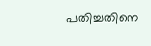പതിച്ചതിനെ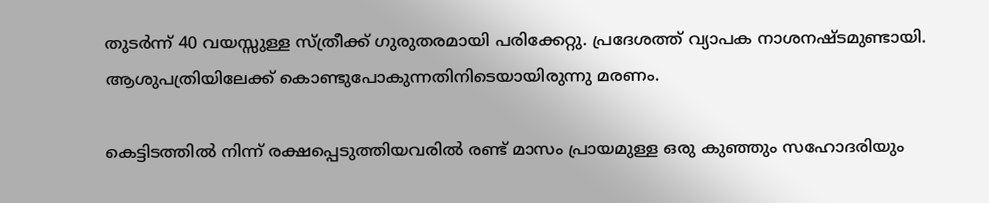തുടര്‍ന്ന് 40 വയസ്സുള്ള സ്ത്രീക്ക് ഗുരുതരമായി പരിക്കേറ്റു. പ്രദേശത്ത് വ്യാപക നാശനഷ്ടമുണ്ടായി. ആശുപത്രിയിലേക്ക് കൊണ്ടുപോകുന്നതിനിടെയായിരുന്നു മരണം.

കെട്ടിടത്തില്‍ നിന്ന് രക്ഷപ്പെടുത്തിയവരില്‍ രണ്ട് മാസം പ്രായമുള്ള ഒരു കുഞ്ഞും സഹോദരിയും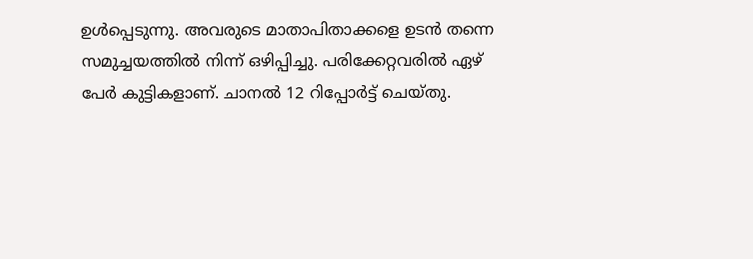ഉള്‍പ്പെടുന്നു. അവരുടെ മാതാപിതാക്കളെ ഉടന്‍ തന്നെ സമുച്ചയത്തില്‍ നിന്ന് ഒഴിപ്പിച്ചു. പരിക്കേറ്റവരില്‍ ഏഴ് പേര്‍ കുട്ടികളാണ്. ചാനല്‍ 12 റിപ്പോര്‍ട്ട് ചെയ്തു.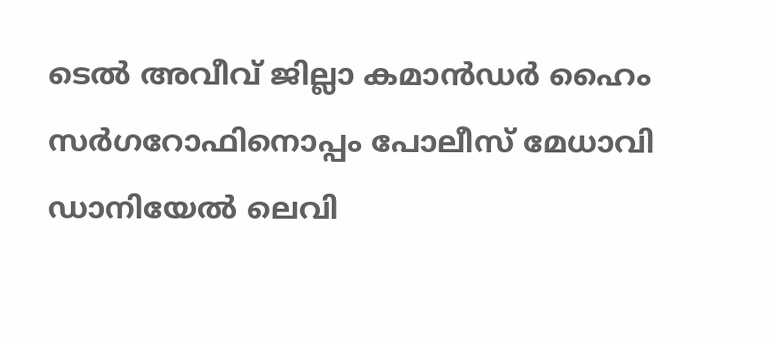ടെല്‍ അവീവ് ജില്ലാ കമാന്‍ഡര്‍ ഹൈം സര്‍ഗറോഫിനൊപ്പം പോലീസ് മേധാവി ഡാനിയേല്‍ ലെവി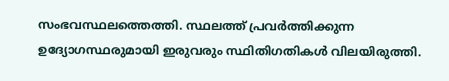സംഭവസ്ഥലത്തെത്തി. സ്ഥലത്ത് പ്രവര്‍ത്തിക്കുന്ന ഉദ്യോഗസ്ഥരുമായി ഇരുവരും സ്ഥിതിഗതികള്‍ വിലയിരുത്തി.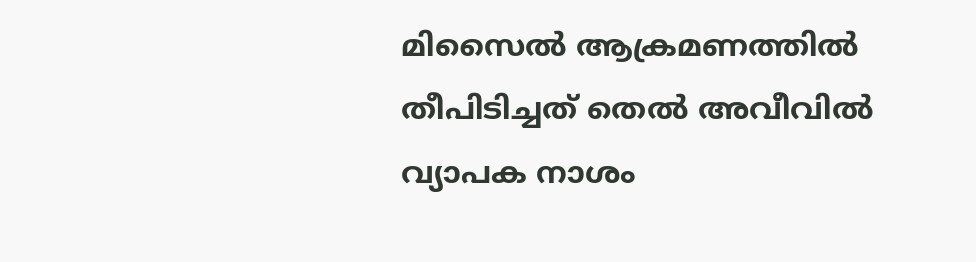മിസൈല്‍ ആക്രമണത്തില്‍ തീപിടിച്ചത് തെല്‍ അവീവില്‍ വ്യാപക നാശം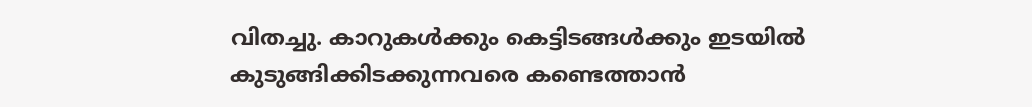വിതച്ചു. കാറുകള്‍ക്കും കെട്ടിടങ്ങള്‍ക്കും ഇടയില്‍ കുടുങ്ങിക്കിടക്കുന്നവരെ കണ്ടെത്താന്‍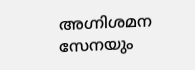അഗ്നിശമന സേനയും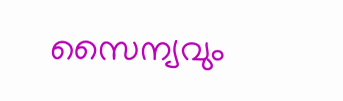സൈന്യവും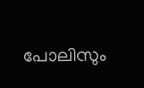പോലിസും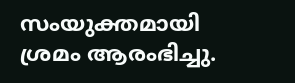സംയുക്തമായി ശ്രമം ആരംഭിച്ചു.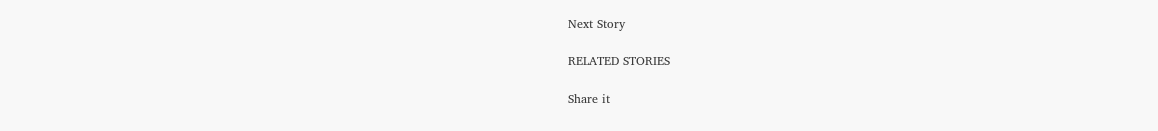Next Story

RELATED STORIES

Share it